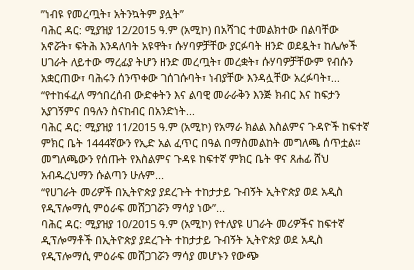ʺነብዩ የመረጧት፣ አትንኳትም ያሏት”
ባሕር ዳር: ሚያዝያ 12/2015 ዓ.ም (አሚኮ) በአሻገር ተመልክተው በልባቸው አኖሯት፣ ፍትሕ እንዳለባት አዩዋት፣ ሱሃባዎቻቸው ያርፉባት ዘንድ ወደዷት፣ ከሌሎች ሀገራት ለይተው ማረፊያ ትሆን ዘንድ መረጧት፣ መረቋት፣ ሱሃባዎቻቸውም የብሱን አቋርጠው፣ ባሕሩን ሰንጥቀው ገሰገሱባት፣ ነብያቸው እንዳሏቸው አረፉባት፣...
“የተከፋፈለ ማኅበረሰብ ውድቀትን እና ልባዊ መራራቅን እንጅ ክብር እና ከፍታን አያገኝምና በዓሉን ስናከብር በአንድነት...
ባሕር ዳር: ሚያዝያ 11/2015 ዓ.ም (አሚኮ) የአማራ ክልል እስልምና ጉዳዮች ከፍተኛ ምክር ቤት 1444ኛውን የኢድ አል ፈጥር በዓል በማስመልከት መግለጫ ሰጥቷል። መግለጫውን የሰጡት የእስልምና ጉዳዩ ከፍተኛ ምክር ቤት ዋና ጸሐፊ ሸህ አብዱረህማን ሱልጣን ሁሉም...
“የሀገራት መሪዎች በኢትዮጵያ ያደረጉት ተከታታይ ጉብኝት ኢትዮጵያ ወደ አዲስ የዲፕሎማሲ ምዕራፍ መሸጋገሯን ማሳያ ነው”...
ባሕር ዳር: ሚያዝያ 10/2015 ዓ.ም (አሚኮ) የተለያዩ ሀገራት መሪዎችና ከፍተኛ ዲፕሎማቶች በኢትዮጵያ ያደረጉት ተከታታይ ጉብኝት ኢትዮጵያ ወደ አዲስ የዲፕሎማሲ ምዕራፍ መሸጋገሯን ማሳያ መሆኑን የውጭ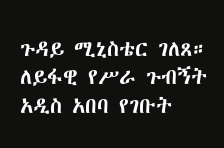ጉዳይ ሚኒስቴር ገለጸ።
ለይፋዊ የሥራ ጉብኝት አዲስ አበባ የገቡት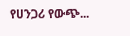የሀንጋሪ የውጭ...